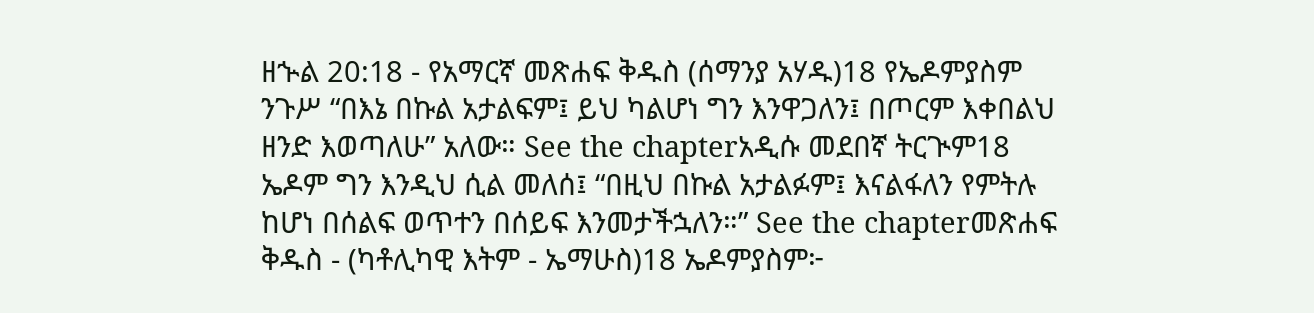ዘኍል 20:18 - የአማርኛ መጽሐፍ ቅዱስ (ሰማንያ አሃዱ)18 የኤዶምያስም ንጉሥ “በእኔ በኩል አታልፍም፤ ይህ ካልሆነ ግን እንዋጋለን፤ በጦርም እቀበልህ ዘንድ እወጣለሁ” አለው። See the chapterአዲሱ መደበኛ ትርጒም18 ኤዶም ግን እንዲህ ሲል መለሰ፤ “በዚህ በኩል አታልፉም፤ እናልፋለን የምትሉ ከሆነ በሰልፍ ወጥተን በሰይፍ እንመታችኋለን።” See the chapterመጽሐፍ ቅዱስ - (ካቶሊካዊ እትም - ኤማሁስ)18 ኤዶምያስም፦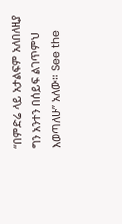“በምድሬ ላይ አታልፍም አለበለዚያ ግን አንተን በሰይፍ ልገጥምህ እወጣለሁ” አለው። See the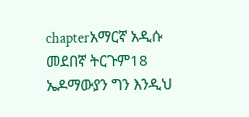chapterአማርኛ አዲሱ መደበኛ ትርጉም18 ኤዶማውያን ግን እንዲህ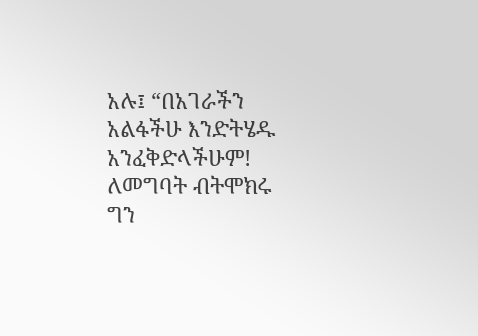አሉ፤ “በአገራችን አልፋችሁ እንድትሄዱ አንፈቅድላችሁም! ለመግባት ብትሞክሩ ግን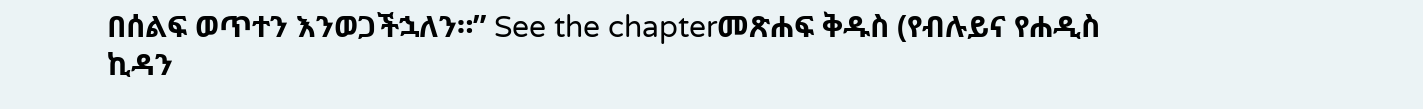በሰልፍ ወጥተን እንወጋችኋለን።” See the chapterመጽሐፍ ቅዱስ (የብሉይና የሐዲስ ኪዳን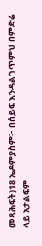መጻሕፍት)18 ኤዶምያስም፦ በሰይፍ እንዳልገጥምህ በምድሬ ላይ አታልፍም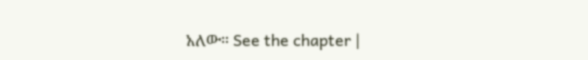አለው። See the chapter |